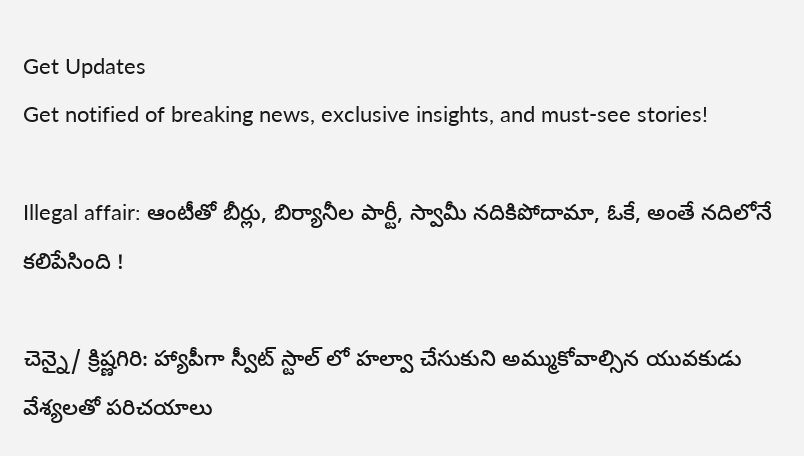Get Updates
Get notified of breaking news, exclusive insights, and must-see stories!

Illegal affair: ఆంటీతో బీర్లు, బిర్యానీల పార్టీ, స్వామీ నదికిపోదామా, ఓకే, అంతే నదిలోనే కలిపేసింది !

చెన్నై/ క్రిష్ణగిరి: హ్యాపీగా స్వీట్ స్టాల్ లో హల్వా చేసుకుని అమ్ముకోవాల్సిన యువకుడు వేశ్యలతో పరిచయాలు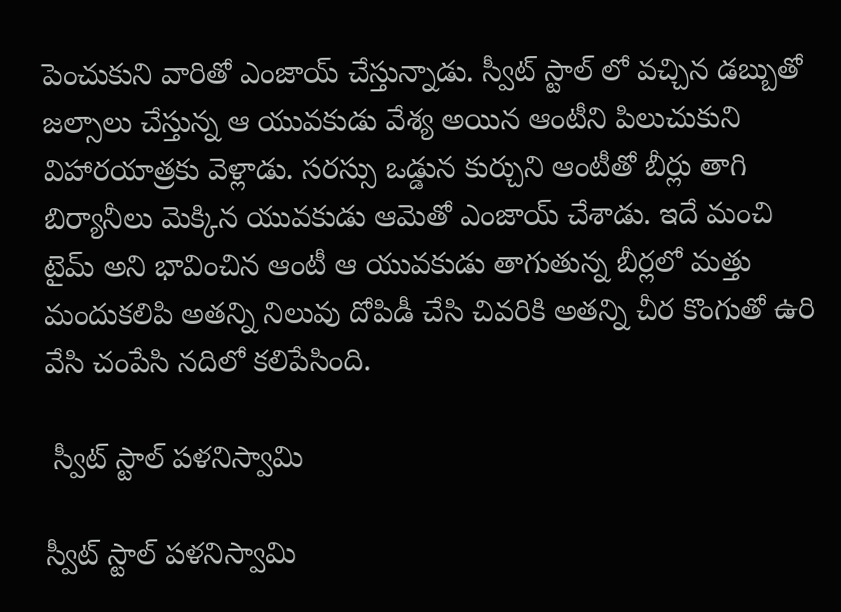పెంచుకుని వారితో ఎంజాయ్ చేస్తున్నాడు. స్వీట్ స్టాల్ లో వచ్చిన డబ్బుతో జల్సాలు చేస్తున్న ఆ యువకుడు వేశ్య అయిన ఆంటీని పిలుచుకుని విహారయాత్రకు వెళ్లాడు. సరస్సు ఒడ్డున కుర్చుని ఆంటీతో బీర్లు తాగి బిర్యానీలు మెక్కిన యువకుడు ఆమెతో ఎంజాయ్ చేశాడు. ఇదే మంచి టైమ్ అని భావించిన ఆంటీ ఆ యువకుడు తాగుతున్న బీర్లలో మత్తు మందుకలిపి అతన్ని నిలువు దోపిడీ చేసి చివరికి అతన్ని చీర కొంగుతో ఉరి వేసి చంపేసి నదిలో కలిపేసింది.

 స్వీట్ స్టాల్ పళనిస్వామి

స్వీట్ స్టాల్ పళనిస్వామి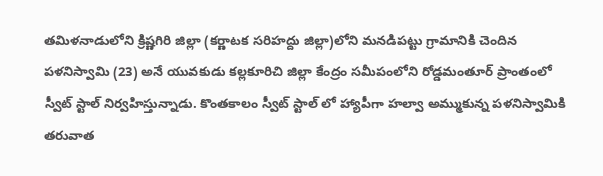తమిళనాడులోని క్రిష్ణగిరి జిల్లా (కర్ణాటక సరిహద్దు జిల్లా)లోని మనడిపట్టు గ్రామానికి చెందిన పళనిస్వామి (23) అనే యువకుడు కల్లకూరిచి జిల్లా కేంద్రం సమీపంలోని రోడ్డమంతూర్ ప్రాంతంలో స్వీట్ స్టాల్ నిర్వహిస్తున్నాడు. కొంతకాలం స్వీట్ స్టాల్ లో హ్యాపీగా హల్వా అమ్ముకున్న పళనిస్వామికి తరువాత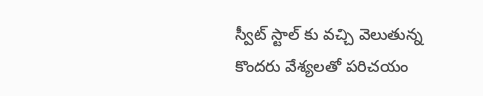స్వీట్ స్టాల్ కు వచ్చి వెలుతున్న కొందరు వేశ్యలతో పరిచయం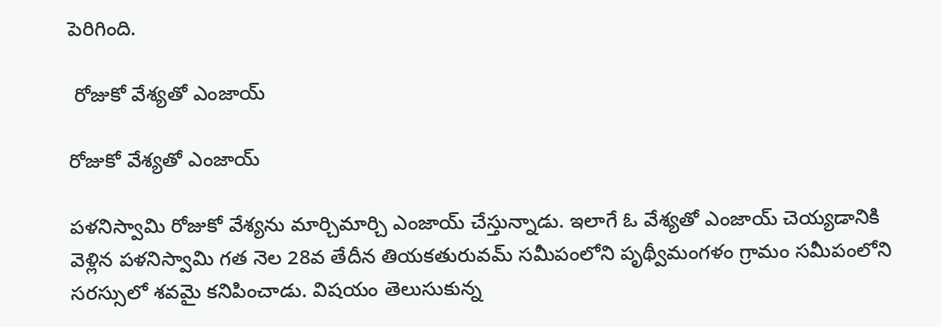పెరిగింది.

 రోజుకో వేశ్యతో ఎంజాయ్

రోజుకో వేశ్యతో ఎంజాయ్

పళనిస్వామి రోజుకో వేశ్యను మార్చిమార్చి ఎంజాయ్ చేస్తున్నాడు. ఇలాగే ఓ వేశ్యతో ఎంజాయ్ చెయ్యడానికి వెళ్లిన పళనిస్వామి గత నెల 28వ తేదీన తియకతురువమ్ సమీపంలోని పృథ్వీమంగళం గ్రామం సమీపంలోని సరస్సులో శవమై కనిపించాడు. విషయం తెలుసుకున్న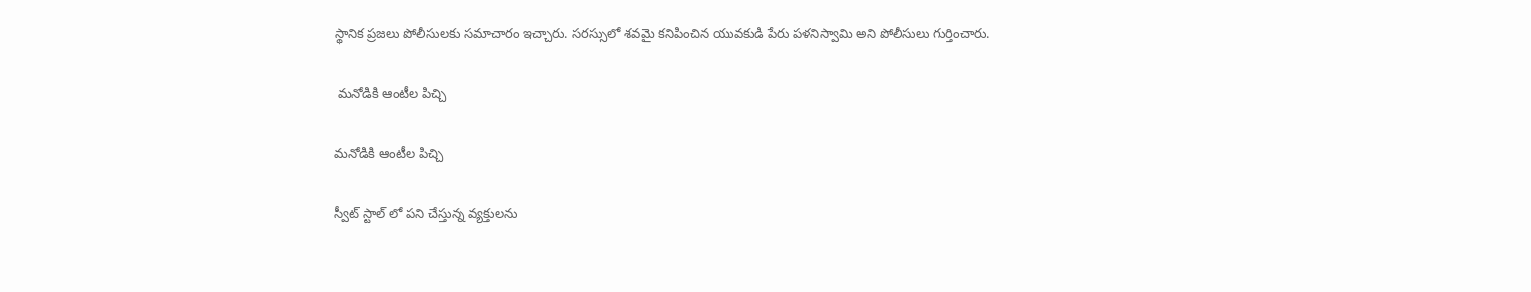స్థానిక ప్రజలు పోలీసులకు సమాచారం ఇచ్చారు. సరస్సులో శవమై కనిపించిన యువకుడి పేరు పళనిస్వామి అని పోలీసులు గుర్తించారు.

 మనోడికి ఆంటీల పిచ్చి

మనోడికి ఆంటీల పిచ్చి

స్వీట్ స్టాల్ లో పని చేస్తున్న వ్యక్తులను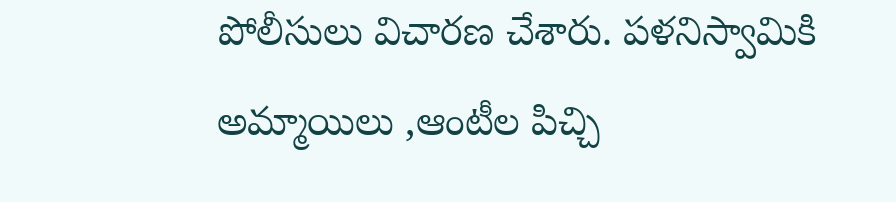పోలీసులు విచారణ చేశారు. పళనిస్వామికి అమ్మాయిలు ,ఆంటీల పిచ్చి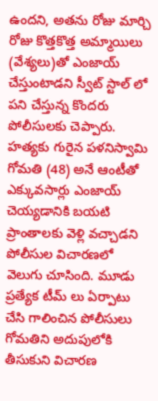ఉందని, అతను రోజు మార్చి రోజు కొత్తకొత్త అమ్మాయిలు (వేశ్యలు)తో ఎంజాయ్ చేస్తుంటాడని స్వీట్ స్టాల్ లో పని చేస్తున్న కొందరు పోలీసులకు చెప్పారు. హత్యకు గురైన పళనిస్వామి గోమతి (48) అనే ఆంటీతో ఎక్కువసార్లు ఎంజాయ్ చెయ్యడానికి బయటి ప్రాంతాలకు వెళ్లి వచ్చాడని పోలీసుల విచారణలో వెలుగు చూసింది. మూడు ప్రత్యేక టీమ్ లు ఏర్పాటు చేసి గాలించిన పోలీసులు గోమతిని అదుపులోకి తీసుకుని విచారణ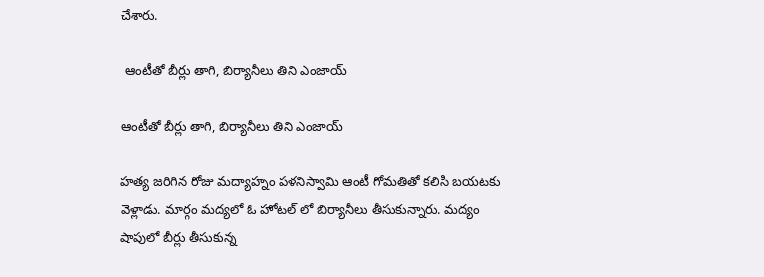చేశారు.

 ఆంటీతో బీర్లు తాగి, బిర్యానీలు తిని ఎంజాయ్

ఆంటీతో బీర్లు తాగి, బిర్యానీలు తిని ఎంజాయ్

హత్య జరిగిన రోజు మద్యాహ్నం పళనిస్వామి ఆంటీ గోమతితో కలిసి బయటకు వెళ్లాడు. మార్గం మద్యలో ఓ హోటల్ లో బిర్యానీలు తీసుకున్నారు. మద్యం షాపులో బీర్లు తీసుకున్న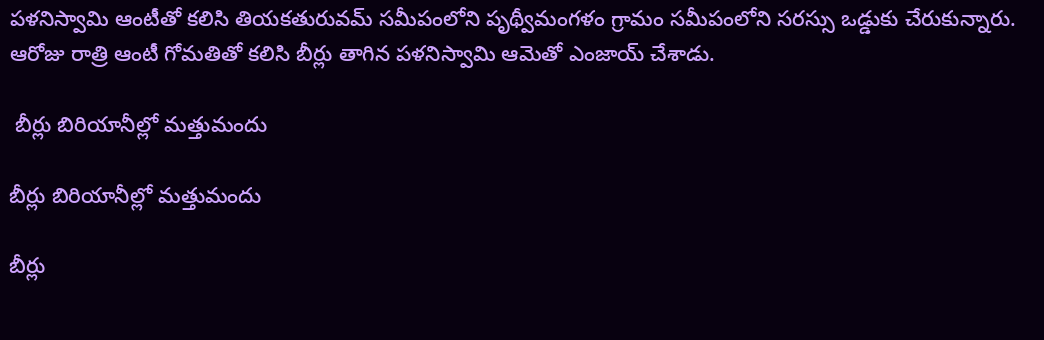పళనిస్వామి ఆంటీతో కలిసి తియకతురువమ్ సమీపంలోని పృథ్వీమంగళం గ్రామం సమీపంలోని సరస్సు ఒడ్డుకు చేరుకున్నారు. ఆరోజు రాత్రి ఆంటీ గోమతితో కలిసి బీర్లు తాగిన పళనిస్వామి ఆమెతో ఎంజాయ్ చేశాడు.

 బీర్లు బిరియానీల్లో మత్తుమందు

బీర్లు బిరియానీల్లో మత్తుమందు

బీర్లు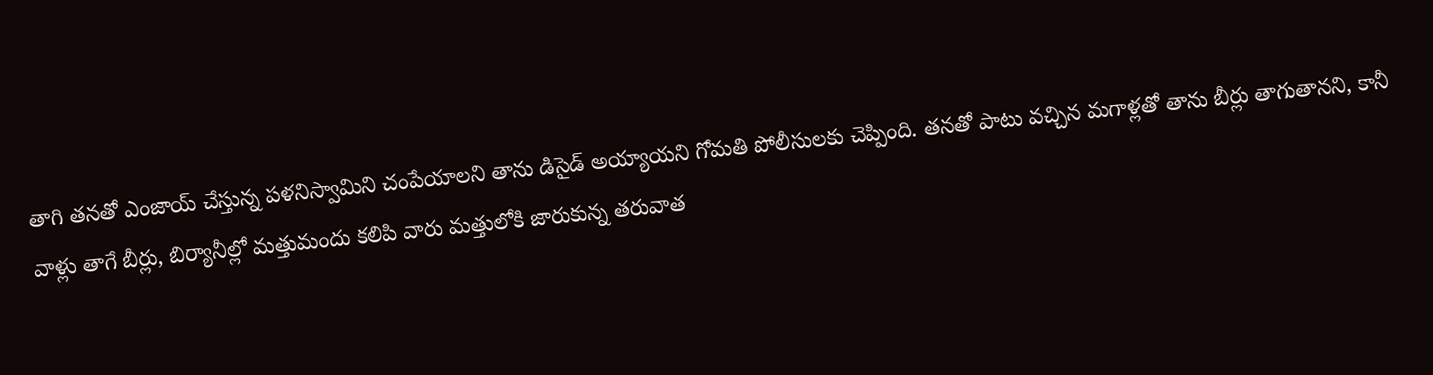తాగి తనతో ఎంజాయ్ చేస్తున్న పళనిస్వామిని చంపేయాలని తాను డిసైడ్ అయ్యాయని గోమతి పోలీసులకు చెప్పింది. తనతో పాటు వచ్చిన మగాళ్లతో తాను బీర్లు తాగుతానని, కానీ వాళ్లు తాగే బీర్లు, బిర్యానీల్లో మత్తుమందు కలిపి వారు మత్తులోకి జారుకున్న తరువాత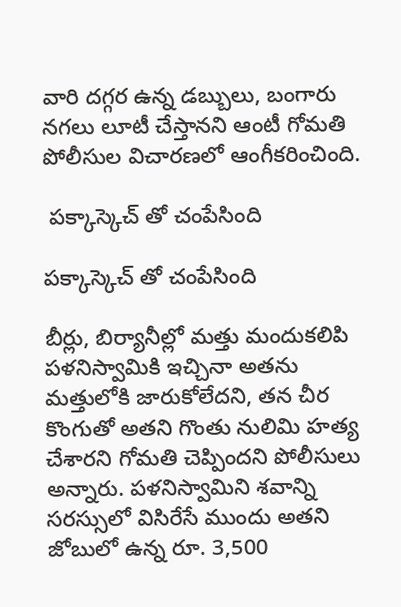వారి దగ్గర ఉన్న డబ్బులు, బంగారు నగలు లూటీ చేస్తానని ఆంటీ గోమతి పోలీసుల విచారణలో ఆంగీకరించింది.

 పక్కాస్కెచ్ తో చంపేసింది

పక్కాస్కెచ్ తో చంపేసింది

బీర్లు, బిర్యానీల్లో మత్తు మందుకలిపి పళనిస్వామికి ఇచ్చినా అతను మత్తులోకి జారుకోలేదని, తన చీర కొంగుతో అతని గొంతు నులిమి హత్య చేశారని గోమతి చెప్పిందని పోలీసులు అన్నారు. పళనిస్వామిని శవాన్ని సరస్సులో విసిరేసే ముందు అతని జోబులో ఉన్న రూ. 3,500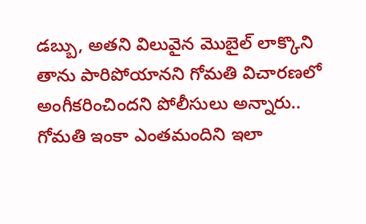డబ్బు, అతని విలువైన మొబైల్ లాక్కొని తాను పారిపోయానని గోమతి విచారణలో అంగీకరించిందని పోలీసులు అన్నారు.. గోమతి ఇంకా ఎంతమందిని ఇలా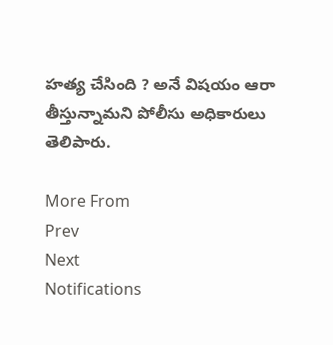హత్య చేసింది ? అనే విషయం ఆరా తీస్తున్నామని పోలీసు అధికారులు తెలిపారు.

More From
Prev
Next
Notifications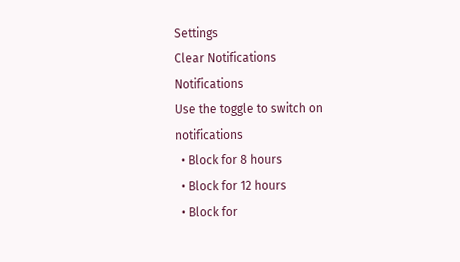Settings
Clear Notifications
Notifications
Use the toggle to switch on notifications
  • Block for 8 hours
  • Block for 12 hours
  • Block for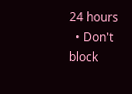24 hours
  • Don't block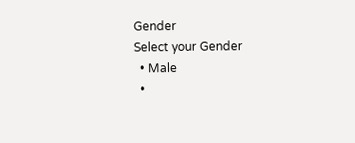Gender
Select your Gender
  • Male
  •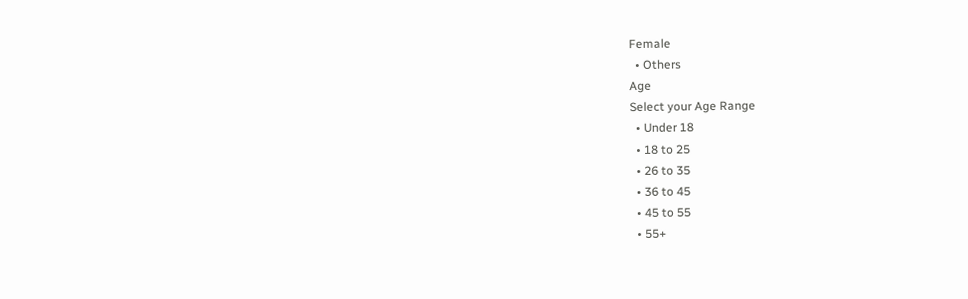Female
  • Others
Age
Select your Age Range
  • Under 18
  • 18 to 25
  • 26 to 35
  • 36 to 45
  • 45 to 55
  • 55+